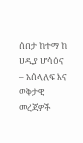ሰበታ ከተማ ከ ሀዲያ ሆሳዕና – አሰላለፍ እና ወቅታዊ መረጃዎች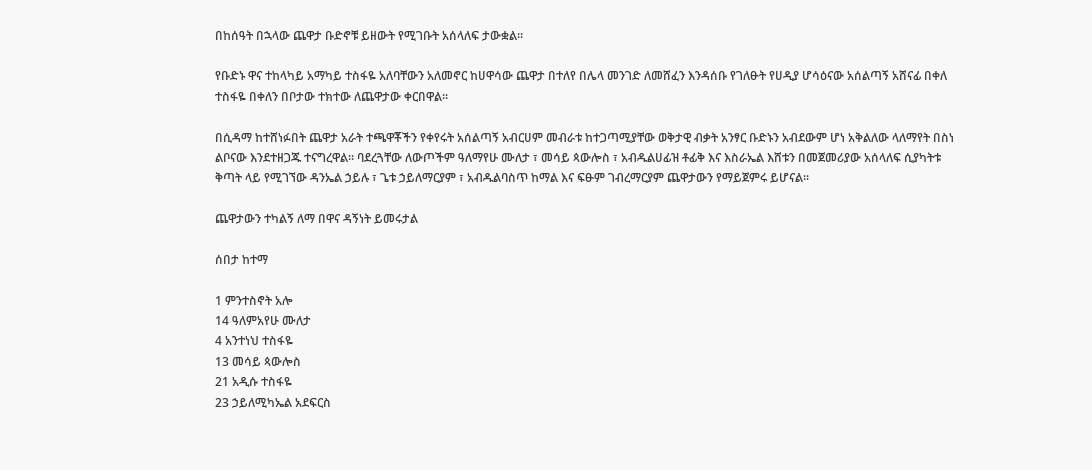በከሰዓት በኋላው ጨዋታ ቡድኖቹ ይዘውት የሚገቡት አሰላለፍ ታውቋል።

የቡድኑ ዋና ተከላካይ አማካይ ተስፋዬ አለባቸውን አለመኖር ከሀዋሳው ጨዋታ በተለየ በሌላ መንገድ ለመሸፈን እንዳሰቡ የገለፁት የሀዲያ ሆሳዕናው አሰልጣኝ አሸናፊ በቀለ ተስፋዬ በቀለን በቦታው ተክተው ለጨዋታው ቀርበዋል።

በሲዳማ ከተሸነፉበት ጨዋታ አራት ተጫዋቾችን የቀየሩት አሰልጣኝ አብርሀም መብራቱ ከተጋጣሚያቸው ወቅታዊ ብቃት አንፃር ቡድኑን አብደውም ሆነ አቅልለው ላለማየት በስነ ልቦናው እንደተዘጋጁ ተናግረዋል። ባደረጓቸው ለውጦችም ዓለማየሁ ሙለታ ፣ መሳይ ጳውሎስ ፣ አብዱልሀፊዝ ቶፊቅ እና እስራኤል እሸቱን በመጀመሪያው አሰላለፍ ሲያካትቱ ቅጣት ላይ የሚገኘው ዳንኤል ኃይሉ ፣ ጌቱ ኃይለማርያም ፣ አብዱልባስጥ ከማል እና ፍፁም ገብረማርያም ጨዋታውን የማይጀምሩ ይሆናል።

ጨዋታውን ተካልኝ ለማ በዋና ዳኝነት ይመሩታል

ሰበታ ከተማ

1 ምንተስኖት አሎ
14 ዓለምአየሁ ሙለታ
4 አንተነህ ተስፋዬ
13 መሳይ ጳውሎስ
21 አዲሱ ተስፋዬ
23 ኃይለሚካኤል አደፍርስ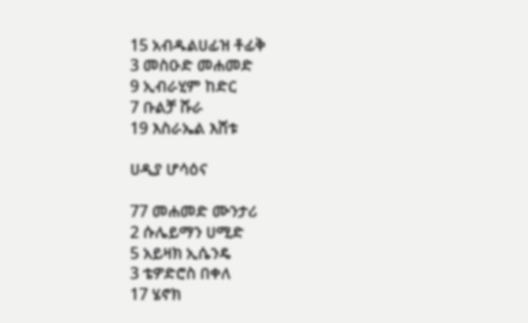15 አብዱልሀፊዝ ቶፊቅ
3 መስዑድ መሐመድ
9 ኢብራሂም ከድር
7 ቡልቻ ሹራ
19 እስራኤል እሸቱ

ሀዲያ ሆሳዕና

77 መሐመድ ሙንታሪ
2 ሱሌይማን ሀሚድ
5 አይዛክ ኢሴንዴ
3 ቴዎድሮስ በቀለ
17 ሄኖክ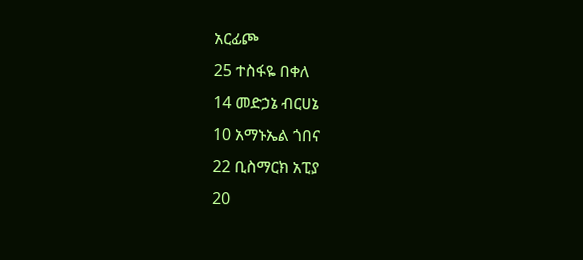አርፊጮ
25 ተስፋዬ በቀለ
14 መድኃኔ ብርሀኔ
10 አማኑኤል ጎበና
22 ቢስማርክ አፒያ
20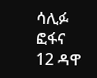ሳሊፉ ፎፋና
12 ዳዋ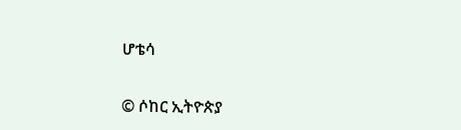ሆቴሳ


© ሶከር ኢትዮጵያ